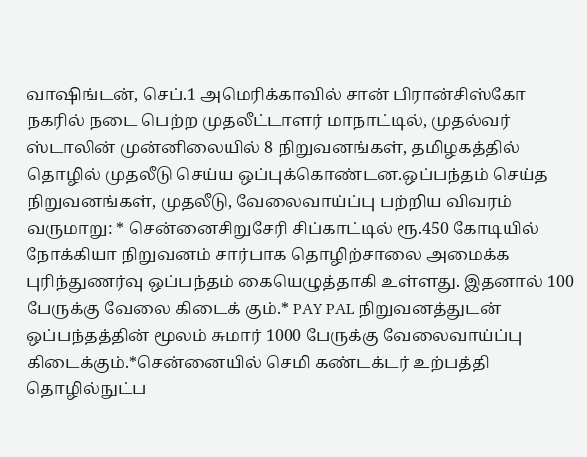வாஷிங்டன், செப்.1 அமெரிக்காவில் சான் பிரான்சிஸ்கோ நகரில் நடை பெற்ற முதலீட்டாளர் மாநாட்டில், முதல்வர் ஸ்டாலின் முன்னிலையில் 8 நிறுவனங்கள், தமிழகத்தில் தொழில் முதலீடு செய்ய ஒப்புக்கொண்டன.ஒப்பந்தம் செய்த நிறுவனங்கள், முதலீடு, வேலைவாய்ப்பு பற்றிய விவரம் வருமாறு: * சென்னைசிறுசேரி சிப்காட்டில் ரூ.450 கோடியில் நோக்கியா நிறுவனம் சார்பாக தொழிற்சாலை அமைக்க புரிந்துணர்வு ஒப்பந்தம் கையெழுத்தாகி உள்ளது. இதனால் 100 பேருக்கு வேலை கிடைக் கும்.* PAY PAL நிறுவனத்துடன் ஒப்பந்தத்தின் மூலம் சுமார் 1000 பேருக்கு வேலைவாய்ப்பு கிடைக்கும்.*சென்னையில் செமி கண்டக்டர் உற்பத்தி தொழில்நுட்ப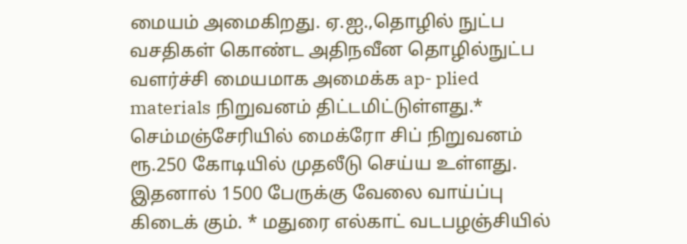மையம் அமைகிறது. ஏ.ஐ.,தொழில் நுட்ப வசதிகள் கொண்ட அதிநவீன தொழில்நுட்ப வளர்ச்சி மையமாக அமைக்க ap- plied materials நிறுவனம் திட்டமிட்டுள்ளது.* செம்மஞ்சேரியில் மைக்ரோ சிப் நிறுவனம் ரூ.250 கோடியில் முதலீடு செய்ய உள்ளது. இதனால் 1500 பேருக்கு வேலை வாய்ப்பு கிடைக் கும். * மதுரை எல்காட் வடபழஞ்சியில்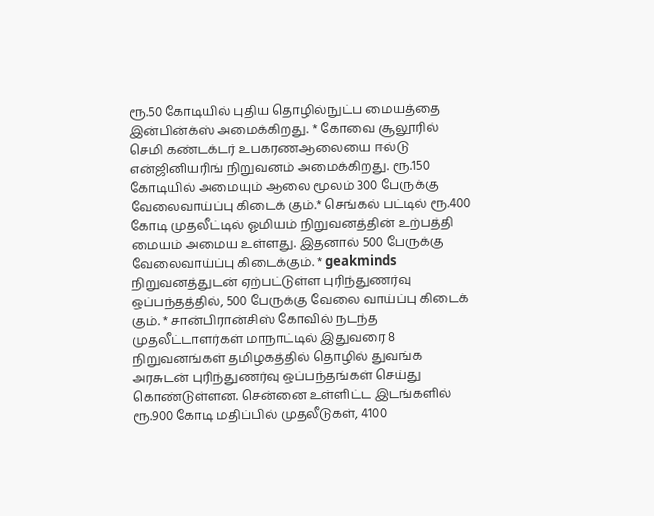ரூ.50 கோடியில் புதிய தொழில்நுட்ப மையத்தை இன்பின்க்ஸ் அமைக்கிறது. * கோவை சூலூரில் செமி கண்டக்டர் உபகரணஆலையை ஈல்டு என்ஜினியரிங் நிறுவனம் அமைக்கிறது. ரூ.150 கோடியில் அமையும் ஆலை மூலம் 300 பேருக்கு வேலைவாய்ப்பு கிடைக் கும்.* செங்கல் பட்டில் ரூ.400 கோடி முதலீட்டில் ஓமியம் நிறுவனத்தின் உற்பத்தி மையம் அமைய உள்ளது. இதனால் 500 பேருக்கு வேலைவாய்ப்பு கிடைக்கும். * geakminds நிறுவனத்துடன் ஏற்பட்டுள்ள புரிந்துணர்வு ஒப்பந்தத்தில், 500 பேருக்கு வேலை வாய்ப்பு கிடைக் கும். * சான்பிரான்சிஸ் கோவில் நடந்த முதலீட்டாளர்கள் மாநாட்டில் இதுவரை 8 நிறுவனங்கள் தமிழகத்தில் தொழில் துவங்க அரசுடன் புரிந்துணர்வு ஒப்பந்தங்கள் செய்து கொண்டுள்ளன. சென்னை உள்ளிட்ட இடங்களில் ரூ.900 கோடி மதிப்பில் முதலீடுகள், 4100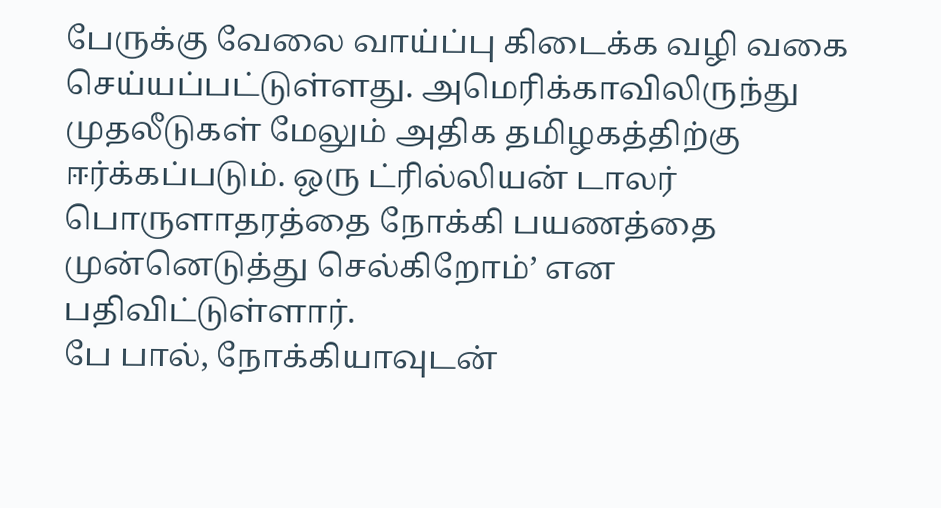பேருக்கு வேலை வாய்ப்பு கிடைக்க வழி வகை செய்யப்பட்டுள்ளது. அமெரிக்காவிலிருந்து முதலீடுகள் மேலும் அதிக தமிழகத்திற்கு ஈர்க்கப்படும். ஒரு ட்ரில்லியன் டாலர் பொருளாதரத்தை நோக்கி பயணத்தை முன்னெடுத்து செல்கிறோம்’ என பதிவிட்டுள்ளார்.
பே பால், நோக்கியாவுடன்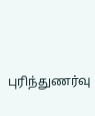புரிந்துணர்வு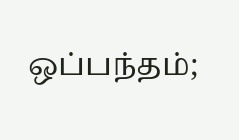ஒப்பந்தம்;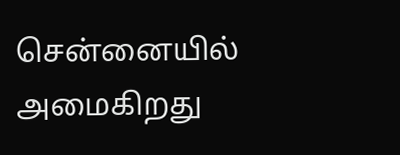சென்னையில் அமைகிறது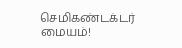செமிகண்டக்டர் மையம்!